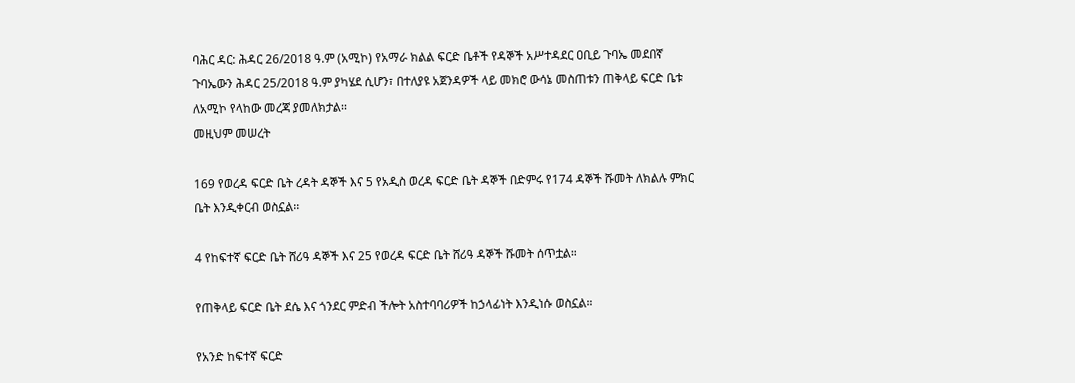ባሕር ዳር: ሕዳር 26/2018 ዓ.ም (አሚኮ) የአማራ ክልል ፍርድ ቤቶች የዳኞች አሥተዳደር ዐቢይ ጉባኤ መደበኛ ጉባኤውን ሕዳር 25/2018 ዓ.ም ያካሄደ ሲሆን፣ በተለያዩ አጀንዳዎች ላይ መክሮ ውሳኔ መስጠቱን ጠቅላይ ፍርድ ቤቱ ለአሚኮ የላከው መረጃ ያመለክታል፡፡
መዚህም መሠረት

169 የወረዳ ፍርድ ቤት ረዳት ዳኞች እና 5 የአዲስ ወረዳ ፍርድ ቤት ዳኞች በድምሩ የ174 ዳኞች ሹመት ለክልሉ ምክር ቤት እንዲቀርብ ወስኗል፡፡

4 የከፍተኛ ፍርድ ቤት ሸሪዓ ዳኞች እና 25 የወረዳ ፍርድ ቤት ሸሪዓ ዳኞች ሹመት ሰጥቷል።

የጠቅላይ ፍርድ ቤት ደሴ እና ጎንደር ምድብ ችሎት አስተባባሪዎች ከኃላፊነት እንዲነሱ ወስኗል።

የአንድ ከፍተኛ ፍርድ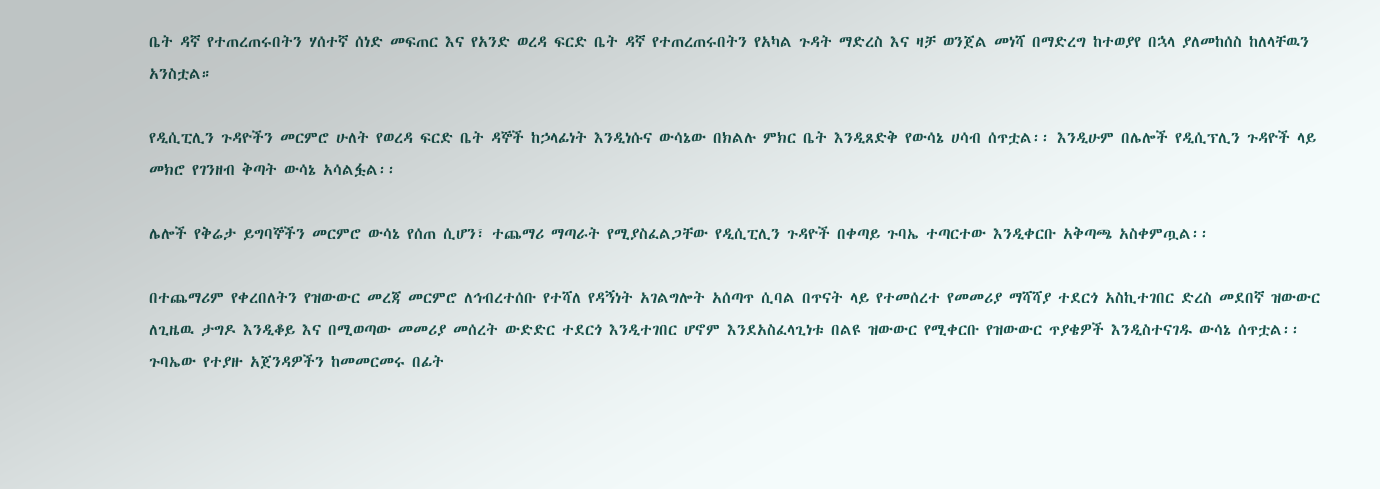ቤት ዳኛ የተጠረጠሩበትን ሃሰተኛ ሰነድ መፍጠር እና የአንድ ወረዳ ፍርድ ቤት ዳኛ የተጠረጠሩበትን የአካል ጉዳት ማድረስ እና ዛቻ ወንጀል መነሻ በማድረግ ከተወያየ በኋላ ያለመከሰስ ከለላቸዉን አንስቷል።

የዲሲፒሊን ጉዳዮችን መርምሮ ሁለት የወረዳ ፍርድ ቤት ዳኞች ከኃላፊነት እንዲነሱና ውሳኔው በክልሉ ምክር ቤት እንዲጸድቅ የውሳኔ ሀሳብ ሰጥቷል፡፡ እንዲሁም በሌሎች የዲሲፕሊን ጉዳዮች ላይ መክሮ የገንዘብ ቅጣት ውሳኔ አሳልፏል፡፡

ሌሎች የቅሬታ ይግባኞችን መርምሮ ውሳኔ የሰጠ ሲሆን፣ ተጨማሪ ማጣራት የሚያስፈልጋቸው የዲሲፒሊን ጉዳዮች በቀጣይ ጉባኤ ተጣርተው እንዲቀርቡ አቅጣጫ አስቀምጧል፡፡

በተጨማሪም የቀረበለትን የዝውውር መረጃ መርምሮ ለኅብረተሰቡ የተሻለ የዳኝነት አገልግሎት አሰጣጥ ሲባል በጥናት ላይ የተመሰረተ የመመሪያ ማሻሻያ ተደርጎ አስኪተገበር ድረስ መደበኛ ዝውውር ለጊዜዉ ታግዶ እንዲቆይ እና በሚወጣው መመሪያ መሰረት ውድድር ተደርጎ እንዲተገበር ሆኖም እንደአስፈላጊነቱ በልዩ ዝውውር የሚቀርቡ የዝውውር ጥያቄዎች እንዲስተናገዱ ውሳኔ ሰጥቷል፡፡
ጉባኤው የተያዙ አጀንዳዎችን ከመመርመሩ በፊት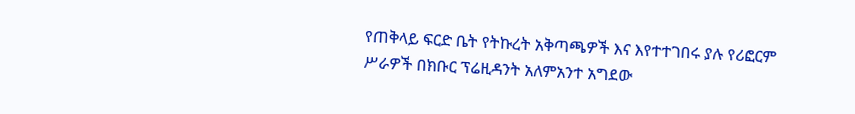የጠቅላይ ፍርድ ቤት የትኩረት አቅጣጫዎች እና እየተተገበሩ ያሉ የሪፎርም ሥራዎች በክቡር ፕሬዚዳንት አለምአንተ አግደው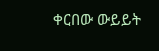ቀርበው ውይይት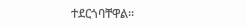ተደርጎባቸዋል፡፡